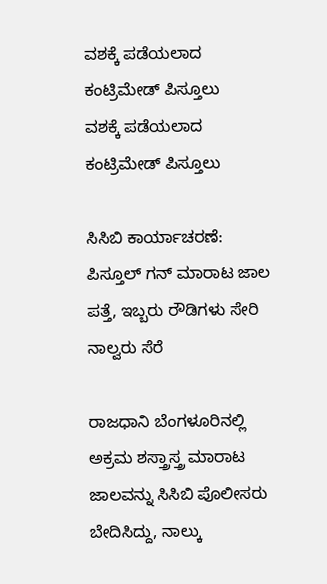ವಶಕ್ಕೆ ಪಡೆಯಲಾದ ಕಂಟ್ರಿಮೇಡ್ ಪಿಸ್ತೂಲು
ವಶಕ್ಕೆ ಪಡೆಯಲಾದ ಕಂಟ್ರಿಮೇಡ್ ಪಿಸ್ತೂಲು

ಸಿಸಿಬಿ ಕಾರ್ಯಾಚರಣೆ: ಪಿಸ್ತೂಲ್ ಗನ್ ಮಾರಾಟ ಜಾಲ ಪತ್ತೆ, ಇಬ್ಬರು ರೌಡಿಗಳು ಸೇರಿ ನಾಲ್ವರು ಸೆರೆ

ರಾಜಧಾನಿ ಬೆಂಗಳೂರಿನಲ್ಲಿ ಅಕ್ರಮ ಶಸ್ತ್ರಾಸ್ತ್ರ ಮಾರಾಟ ಜಾಲವನ್ನು ಸಿಸಿಬಿ ಪೊಲೀಸರು ಬೇದಿಸಿದ್ದು, ನಾಲ್ಕು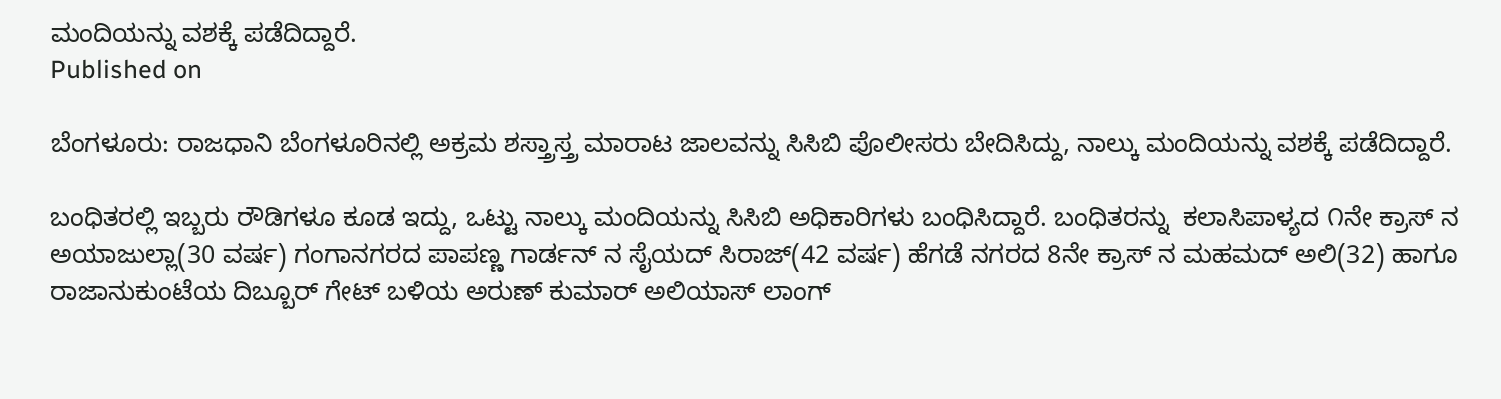ಮಂದಿಯನ್ನು ವಶಕ್ಕೆ ಪಡೆದಿದ್ದಾರೆ.
Published on

ಬೆಂಗಳೂರು: ರಾಜಧಾನಿ ಬೆಂಗಳೂರಿನಲ್ಲಿ ಅಕ್ರಮ ಶಸ್ತ್ರಾಸ್ತ್ರ ಮಾರಾಟ ಜಾಲವನ್ನು ಸಿಸಿಬಿ ಪೊಲೀಸರು ಬೇದಿಸಿದ್ದು, ನಾಲ್ಕು ಮಂದಿಯನ್ನು ವಶಕ್ಕೆ ಪಡೆದಿದ್ದಾರೆ.

ಬಂಧಿತರಲ್ಲಿ ಇಬ್ಬರು ರೌಡಿಗಳೂ ಕೂಡ ಇದ್ದು, ಒಟ್ಟು ನಾಲ್ಕು ಮಂದಿಯನ್ನು ಸಿಸಿಬಿ ಅಧಿಕಾರಿಗಳು ಬಂಧಿಸಿದ್ದಾರೆ. ಬಂಧಿತರನ್ನು  ಕಲಾಸಿಪಾಳ್ಯದ ೧ನೇ ಕ್ರಾಸ್ ನ ಅಯಾಜುಲ್ಲಾ(30 ವರ್ಷ) ಗಂಗಾನಗರದ ಪಾಪಣ್ಣ ಗಾರ್ಡನ್ ನ ಸೈಯದ್ ಸಿರಾಜ್(42 ವರ್ಷ) ಹೆಗಡೆ ನಗರದ 8ನೇ ಕ್ರಾಸ್ ನ ಮಹಮದ್ ಅಲಿ(32) ಹಾಗೂ ರಾಜಾನುಕುಂಟೆಯ ದಿಬ್ಬೂರ್ ಗೇಟ್ ಬಳಿಯ ಅರುಣ್ ಕುಮಾರ್ ಅಲಿಯಾಸ್ ಲಾಂಗ್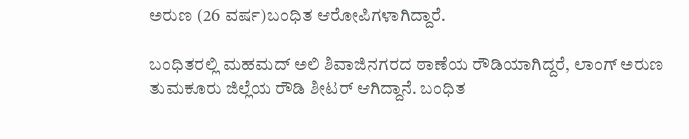ಅರುಣ (26 ವರ್ಷ)ಬಂಧಿತ ಆರೋಪಿಗಳಾಗಿದ್ದಾರೆ.

ಬಂಧಿತರಲ್ಲಿ ಮಹಮದ್ ಅಲಿ ಶಿವಾಜಿನಗರದ ಠಾಣೆಯ ರೌಡಿಯಾಗಿದ್ದರೆ, ಲಾಂಗ್ ಅರುಣ ತುಮಕೂರು ಜಿಲ್ಲೆಯ ರೌಡಿ ಶೀಟರ್ ಆಗಿದ್ದಾನೆ. ಬಂಧಿತ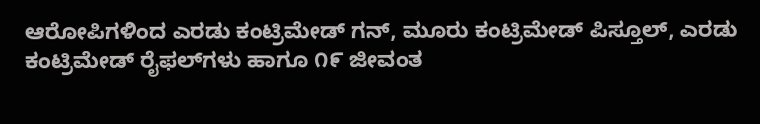ಆರೋಪಿಗಳಿಂದ ಎರಡು ಕಂಟ್ರಿಮೇಡ್ ಗನ್, ಮೂರು ಕಂಟ್ರಿಮೇಡ್ ಪಿಸ್ತೂಲ್, ಎರಡು ಕಂಟ್ರಿಮೇಡ್ ರೈಫಲ್‌ಗಳು ಹಾಗೂ ೧೯ ಜೀವಂತ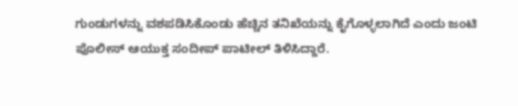ಗುಂಡುಗಳನ್ನು ವಶಪಡಿಸಿಕೊಂಡು ಹೆಚ್ಚಿನ ತನಿಖೆಯನ್ನು ಕೈಗೊಳ್ಳಲಾಗಿದೆ ಎಂದು ಜಂಟಿ ಪೊಲೀಸ್ ಆಯುಕ್ತ ಸಂದೀಪ್ ಪಾಟೀಲ್ ತಿಳಿಸಿದ್ದಾರೆ.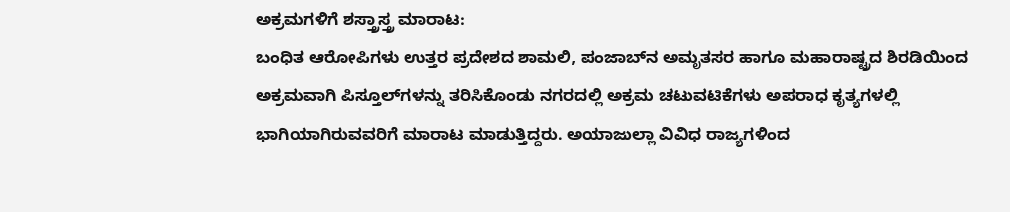ಅಕ್ರಮಗಳಿಗೆ ಶಸ್ತ್ರಾಸ್ತ್ರ ಮಾರಾಟ:
ಬಂಧಿತ ಆರೋಪಿಗಳು ಉತ್ತರ ಪ್ರದೇಶದ ಶಾಮಲಿ, ಪಂಜಾಬ್‌ನ ಅಮೃತಸರ ಹಾಗೂ ಮಹಾರಾಷ್ಟ್ರದ ಶಿರಡಿಯಿಂದ ಅಕ್ರಮವಾಗಿ ಪಿಸ್ತೂಲ್‌ಗಳನ್ನು ತರಿಸಿಕೊಂಡು ನಗರದಲ್ಲಿ ಅಕ್ರಮ ಚಟುವಟಿಕೆಗಳು ಅಪರಾಧ ಕೃತ್ಯಗಳಲ್ಲಿ ಭಾಗಿಯಾಗಿರುವವರಿಗೆ ಮಾರಾಟ ಮಾಡುತ್ತಿದ್ದರು. ಅಯಾಜುಲ್ಲಾ ವಿವಿಧ ರಾಜ್ಯಗಳಿಂದ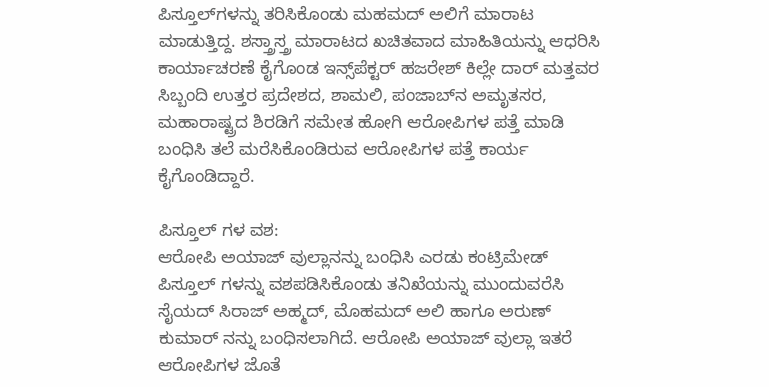ಪಿಸ್ತೂಲ್‌ಗಳನ್ನು ತರಿಸಿಕೊಂಡು ಮಹಮದ್ ಅಲಿಗೆ ಮಾರಾಟ ಮಾಡುತ್ತಿದ್ದ. ಶಸ್ತ್ರಾಸ್ತ್ರ ಮಾರಾಟದ ಖಚಿತವಾದ ಮಾಹಿತಿಯನ್ನು ಆಧರಿಸಿ ಕಾರ್ಯಾಚರಣೆ ಕೈಗೊಂಡ ಇನ್ಸ್‌ಪೆಕ್ಟರ್ ಹಜರೇಶ್ ಕಿಲ್ಲೇ ದಾರ್ ಮತ್ತವರ ಸಿಬ್ಬಂದಿ ಉತ್ತರ ಪ್ರದೇಶದ, ಶಾಮಲಿ, ಪಂಜಾಬ್‌ನ ಅಮೃತಸರ, ಮಹಾರಾಷ್ಟ್ರದ ಶಿರಡಿಗೆ ಸಮೇತ ಹೋಗಿ ಆರೋಪಿಗಳ ಪತ್ತೆ ಮಾಡಿ ಬಂಧಿಸಿ ತಲೆ ಮರೆಸಿಕೊಂಡಿರುವ ಆರೋಪಿಗಳ ಪತ್ತೆ ಕಾರ್ಯ ಕೈಗೊಂಡಿದ್ದಾರೆ.

ಪಿಸ್ತೂಲ್ ಗಳ ವಶ:
ಆರೋಪಿ ಅಯಾಜ್ ವುಲ್ಲಾನನ್ನು ಬಂಧಿಸಿ ಎರಡು ಕಂಟ್ರಿಮೇಡ್ ಪಿಸ್ತೂಲ್ ಗಳನ್ನು ವಶಪಡಿಸಿಕೊಂಡು ತನಿಖೆಯನ್ನು ಮುಂದುವರೆಸಿ ಸೈಯದ್ ಸಿರಾಜ್ ಅಹ್ಮದ್, ಮೊಹಮದ್ ಅಲಿ ಹಾಗೂ ಅರುಣ್ ಕುಮಾರ್ ನನ್ನು ಬಂಧಿಸಲಾಗಿದೆ. ಆರೋಪಿ ಅಯಾಜ್ ವುಲ್ಲಾ ಇತರೆ ಆರೋಪಿಗಳ ಜೊತೆ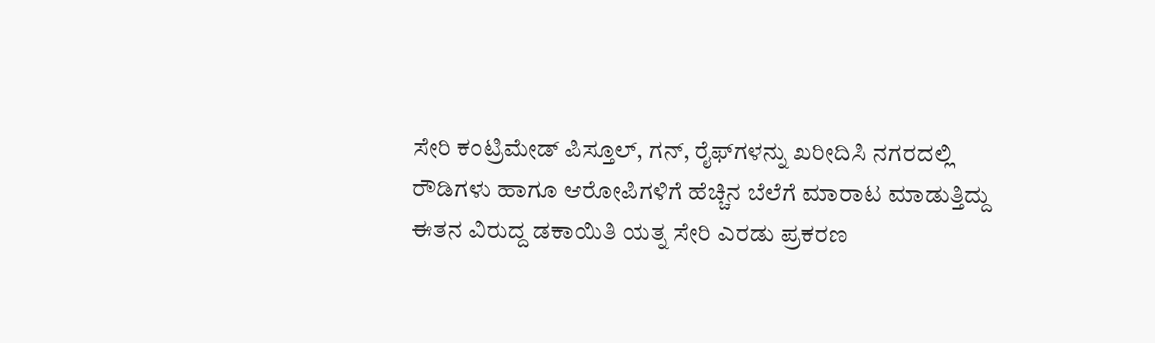ಸೇರಿ ಕಂಟ್ರಿಮೇಡ್ ಪಿಸ್ತೂಲ್, ಗನ್, ರೈಫ್‌ಗಳನ್ನು ಖರೀದಿಸಿ ನಗರದಲ್ಲಿ ರೌಡಿಗಳು ಹಾಗೂ ಆರೋಪಿಗಳಿಗೆ ಹೆಚ್ಚಿನ ಬೆಲೆಗೆ ಮಾರಾಟ ಮಾಡುತ್ತಿದ್ದು ಈತನ ವಿರುದ್ದ ಡಕಾಯಿತಿ ಯತ್ನ ಸೇರಿ ಎರಡು ಪ್ರಕರಣ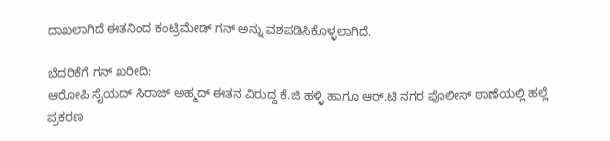ದಾಖಲಾಗಿದೆ ಈತನಿಂದ ಕಂಟ್ರಿಮೇಡ್ ಗನ್ ಅನ್ನು ವಶಪಡಿಸಿಕೊಳ್ಳಲಾಗಿದೆ.

ಬೆದರಿಕೆಗೆ ಗನ್ ಖರೀದಿ:
ಆರೋಪಿ ಸೈಯದ್ ಸಿರಾಜ್ ಅಹ್ಮದ್ ಈತನ ವಿರುದ್ದ ಕೆ.ಜಿ ಹಳ್ಳಿ ಹಾಗೂ ಆರ್.ಟಿ ನಗರ ಪೊಲೀಸ್ ಠಾಣೆಯಲ್ಲಿ ಹಲ್ಲೆ ಪ್ರಕರಣ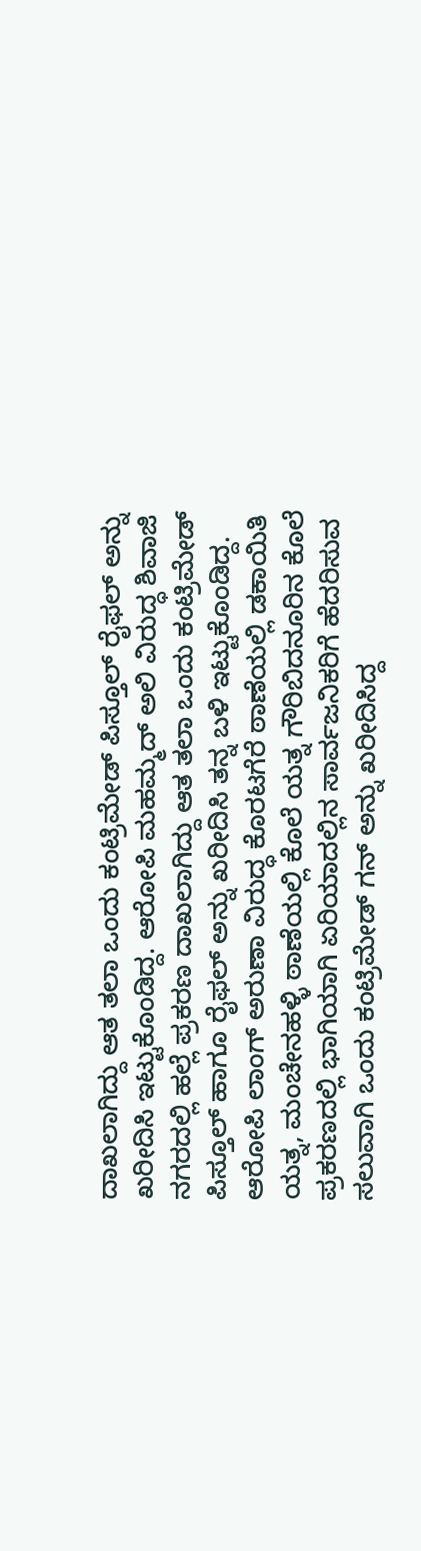ದಾಖಲಾಗಿದ್ದು ಆತ ತಲಾ ಒಂದು ಕಂಟ್ರಿಮೇಡ್ ಪಿಸ್ತೂಲ್ ರೈಫಲ್ ಅನ್ನು ಖರೀದಿಸಿ ಇಟ್ಟುಕೊಂಡಿದ್ದ. ಆರೋಪಿ ಮಹಮ್ಮದ್ ಅಲಿ ವಿರುದ್ಧ ಶಿವಾಜಿ ನಗರದಲ್ಲಿ ಹಲ್ಲೆ ಪ್ರಕರಣ ದಾಖಲಾಗಿದ್ದು ಆತ ತಲಾ ಒಂದು ಕಂಟ್ರಿಮೇಡ್ ಪಿಸ್ತೂಲ್ ಹಾಗೂ ರೈಫಲ್ ಅನ್ನು ಖರೀದಿಸಿ ತನ್ನ ಬಳಿ ಇಟ್ಟುಕೊಂಡಿದ್ದ. ಆರೋಪಿ ಲಾಂಗ್ ಅರುಣಾ ವಿರುದ್ಧ ಕೊರಟಗೆರೆ ಠಾಣೆಯಲ್ಲಿ ಡಕಾಯಿತಿ ಯತ್ನ, ಮಂಚೇನಹಳ್ಳಿ ಠಾಣೆಯಲ್ಲಿ ಕೊಲೆ ಯತ್ನ ಗೌರಿಬಿದನೂರಿನ ಕೊಲೆ ಪ್ರಕರಣದಲ್ಲಿ ಭಾಗಿಯಾಗಿ ಏರಿಯಾದಲ್ಲಿನ ಸಾರ್ವಜನಿಕರಿಗೆ ಹೆದರಿಸುವ ಸಲುವಾಗಿ ಒಂದು ಕಂಟ್ರಿಮೇಡ್ ಗನ್ ಅನ್ನು ಖರೀದಿಸಿದ್ದ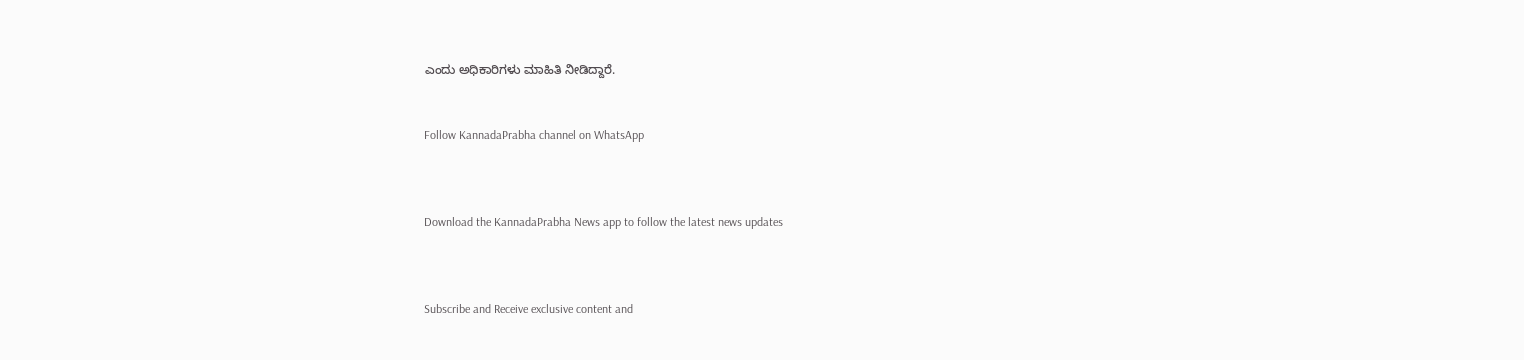ಎಂದು ಅಧಿಕಾರಿಗಳು ಮಾಹಿತಿ ನೀಡಿದ್ದಾರೆ.


Follow KannadaPrabha channel on WhatsApp



Download the KannadaPrabha News app to follow the latest news updates



Subscribe and Receive exclusive content and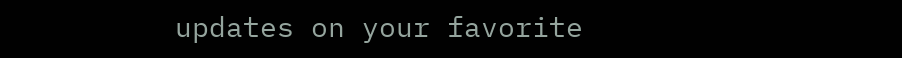updates on your favorite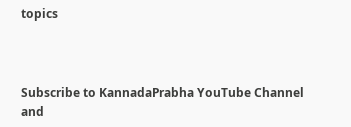topics



Subscribe to KannadaPrabha YouTube Channel and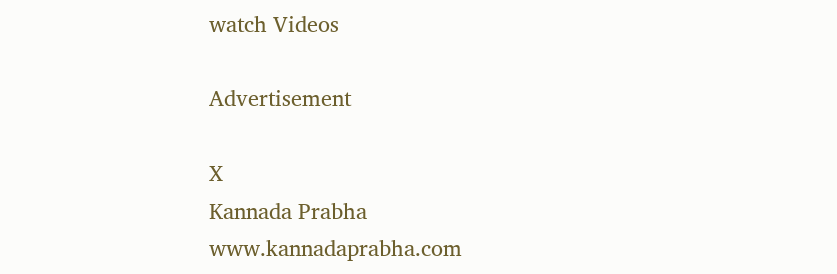watch Videos

Advertisement

X
Kannada Prabha
www.kannadaprabha.com